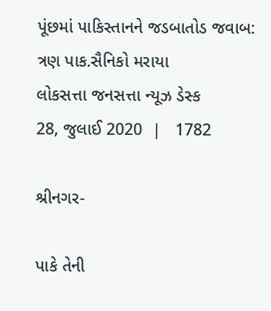પૂંછમાં પાકિસ્તાનને જડબાતોડ જવાબ: ત્રણ પાક.સૈનિકો મરાયા
લોકસત્તા જનસત્તા ન્યૂઝ ડેસ્ક
28, જુલાઈ 2020  |   1782

શ્રીનગર-

પાકે તેની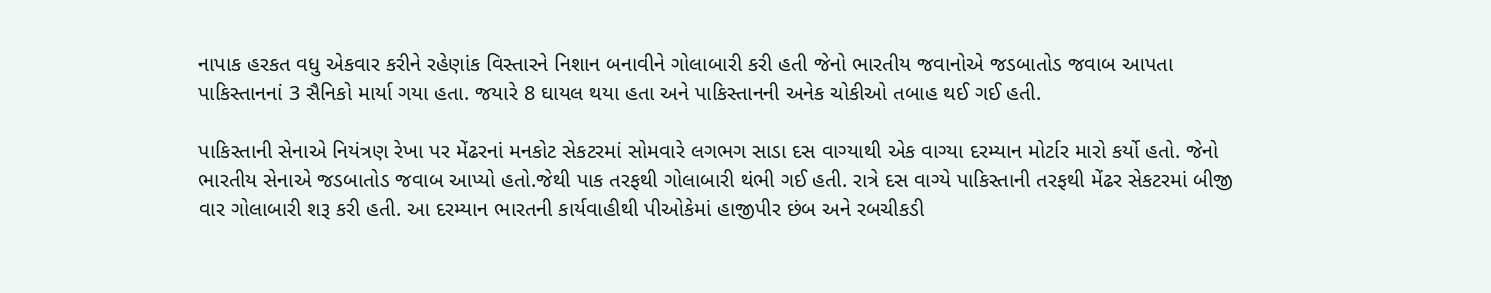નાપાક હરકત વધુ એકવાર કરીને રહેણાંક વિસ્તારને નિશાન બનાવીને ગોલાબારી કરી હતી જેનો ભારતીય જવાનોએ જડબાતોડ જવાબ આપતા પાકિસ્તાનનાં 3 સૈનિકો માર્યા ગયા હતા. જયારે 8 ઘાયલ થયા હતા અને પાકિસ્તાનની અનેક ચોકીઓ તબાહ થઈ ગઈ હતી.

પાકિસ્તાની સેનાએ નિયંત્રણ રેખા પર મેંઢરનાં મનકોટ સેકટરમાં સોમવારે લગભગ સાડા દસ વાગ્યાથી એક વાગ્યા દરમ્યાન મોર્ટાર મારો કર્યો હતો. જેનો ભારતીય સેનાએ જડબાતોડ જવાબ આપ્યો હતો.જેથી પાક તરફથી ગોલાબારી થંભી ગઈ હતી. રાત્રે દસ વાગ્યે પાકિસ્તાની તરફથી મેંઢર સેકટરમાં બીજી વાર ગોલાબારી શરૂ કરી હતી. આ દરમ્યાન ભારતની કાર્યવાહીથી પીઓકેમાં હાજીપીર છંબ અને રબચીકડી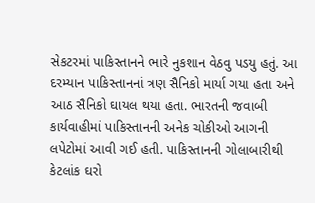સેકટરમાં પાકિસ્તાનને ભારે નુકશાન વેઠવુ પડયુ હતું. આ દરમ્યાન પાકિસ્તાનનાં ત્રણ સૈનિકો માર્યા ગયા હતા અને આઠ સૈનિકો ઘાયલ થયા હતા. ભારતની જવાબી કાર્યવાહીમાં પાકિસ્તાનની અનેક ચોકીઓ આગની લપેટોમાં આવી ગઈ હતી. પાકિસ્તાનની ગોલાબારીથી કેટલાંક ઘરો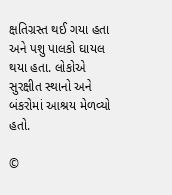ક્ષતિગ્રસ્ત થઈ ગયા હતા અને પશુ પાલકો ઘાયલ થયા હતા. લોકોએ સુરક્ષીત સ્થાનો અને બંકરોમાં આશ્રય મેળવ્યો હતો.

©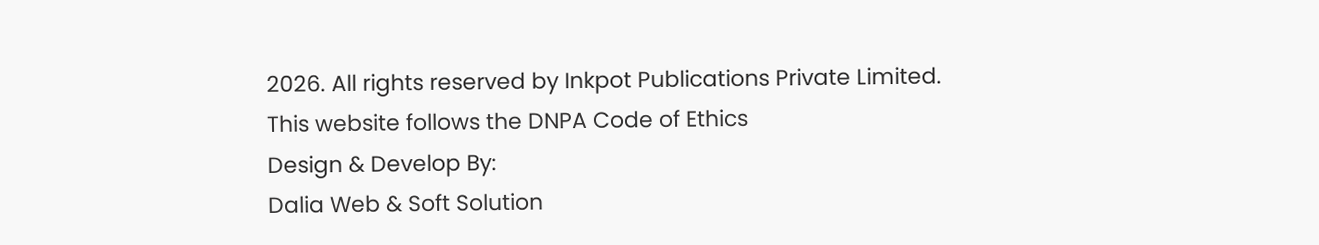2026. All rights reserved by Inkpot Publications Private Limited.
This website follows the DNPA Code of Ethics
Design & Develop By:
Dalia Web & Soft Solution